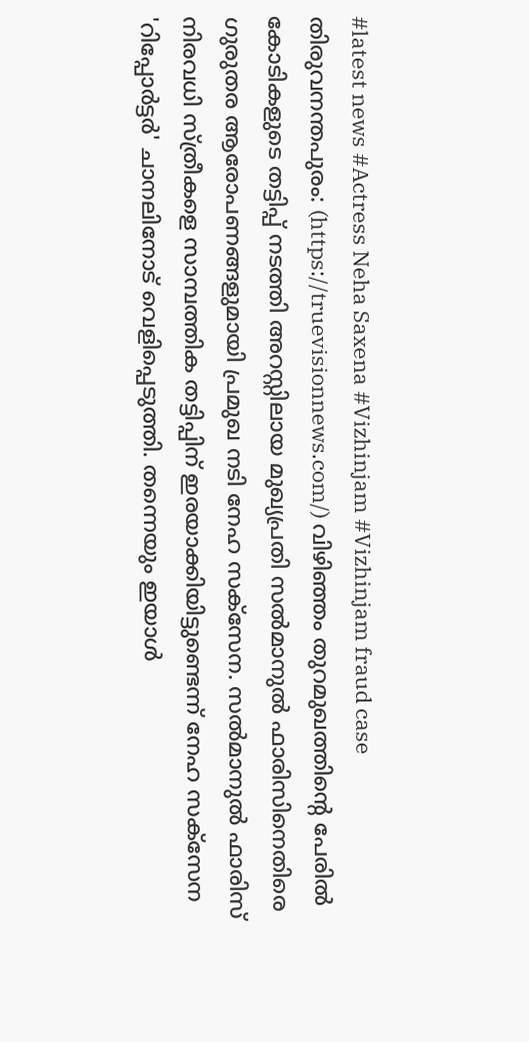#latest news #Actress Neha Saxena #Vizhinjam #Vizhinjam fraud case
തിരുവനന്തപുരം: (https://truevisionnews.com/) വിഴിഞ്ഞം തുറമുഖത്തിന്റെ പേരിൽ കോടികളുടെ തട്ടിപ്പ് നടത്തി അറസ്റ്റിലായ മുഖ്യപ്രതി സൽമാനുൽ ഫാരിസിനെതിരെ ഗുരുതര ആരോപണങ്ങളുമായി പ്രമുഖ നടി നേഹ സക്സേന. സൽമാനുൽ ഫാരിസ് നിരവധി സ്ത്രീകളെ സാമ്പത്തിക തട്ടിപ്പിന് ഇരയാക്കിയിട്ടുണ്ടെന്ന് നേഹ സക്സേന 'റിപ്പോർട്ടർ' ചാനലിനോട് വെളിപ്പെടുത്തി. തന്നെയും ഇയാൾ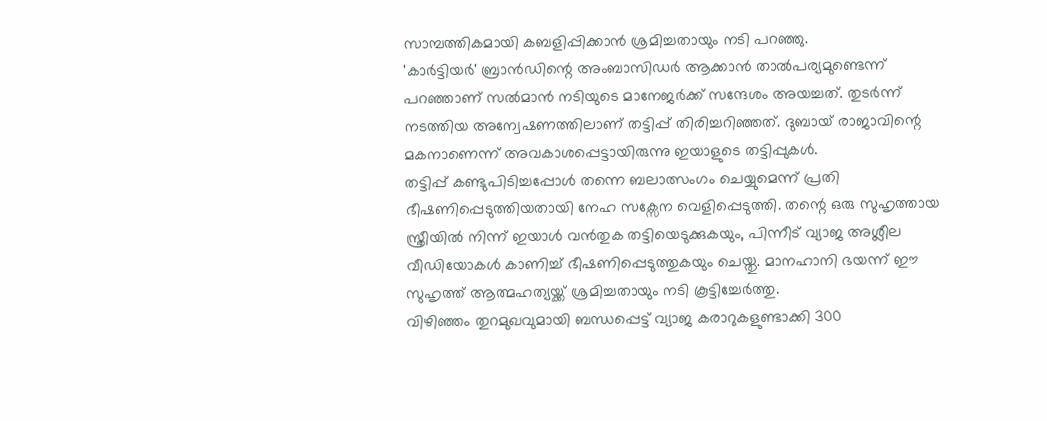സാമ്പത്തികമായി കബളിപ്പിക്കാൻ ശ്രമിച്ചതായും നടി പറഞ്ഞു.
'കാർട്ടിയർ' ബ്രാൻഡിന്റെ അംബാസിഡർ ആക്കാൻ താൽപര്യമുണ്ടെന്ന് പറഞ്ഞാണ് സൽമാൻ നടിയുടെ മാനേജർക്ക് സന്ദേശം അയച്ചത്. തുടർന്ന് നടത്തിയ അന്വേഷണത്തിലാണ് തട്ടിപ്പ് തിരിച്ചറിഞ്ഞത്. ദുബായ് രാജാവിന്റെ മകനാണെന്ന് അവകാശപ്പെട്ടായിരുന്നു ഇയാളുടെ തട്ടിപ്പുകൾ.
തട്ടിപ്പ് കണ്ടുപിടിച്ചപ്പോൾ തന്നെ ബലാത്സംഗം ചെയ്യുമെന്ന് പ്രതി ഭീഷണിപ്പെടുത്തിയതായി നേഹ സക്സേന വെളിപ്പെടുത്തി. തന്റെ ഒരു സുഹൃത്തായ സ്ത്രീയിൽ നിന്ന് ഇയാൾ വൻതുക തട്ടിയെടുക്കുകയും, പിന്നീട് വ്യാജ അശ്ലീല വീഡിയോകൾ കാണിച്ച് ഭീഷണിപ്പെടുത്തുകയും ചെയ്തു. മാനഹാനി ഭയന്ന് ഈ സുഹൃത്ത് ആത്മഹത്യയ്ക്ക് ശ്രമിച്ചതായും നടി കൂട്ടിച്ചേർത്തു.
വിഴിഞ്ഞം തുറമുഖവുമായി ബന്ധപ്പെട്ട് വ്യാജ കരാറുകളുണ്ടാക്കി 300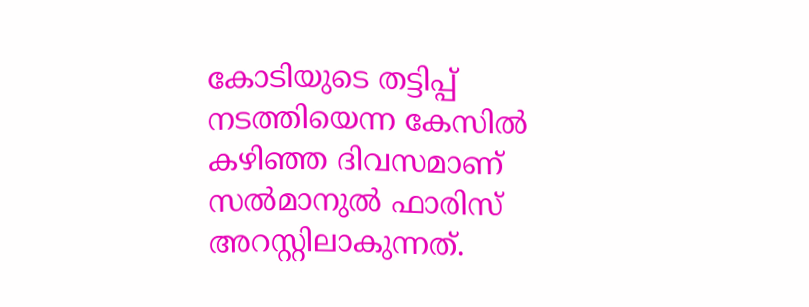കോടിയുടെ തട്ടിപ്പ് നടത്തിയെന്ന കേസിൽ കഴിഞ്ഞ ദിവസമാണ് സൽമാനുൽ ഫാരിസ് അറസ്റ്റിലാകുന്നത്.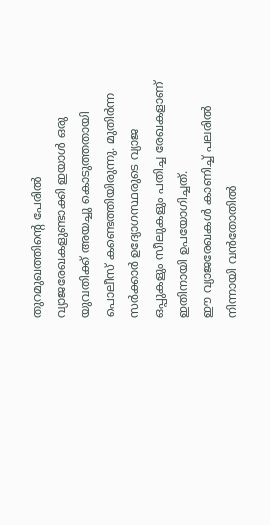തുറമുഖത്തിന്റെ പേരിൽ വ്യാജരേഖകളുണ്ടാക്കി ഇയാൾ ഒരു യുവതിക്ക് അയച്ചു കൊടുത്തതായി പൊലീസ് കണ്ടെത്തിയിരുന്നു. മുതിർന്ന സർക്കാർ ഉദ്യോഗസ്ഥരുടെ വ്യാജ ഒപ്പുകളും സീലുകളും പതിച്ച രേഖകളാണ് ഇതിനായി ഉപയോഗിച്ചത്.
ഈ വ്യാജരേഖകൾ കാണിച്ച് പലരിൽ നിന്നായി വൻതോതിൽ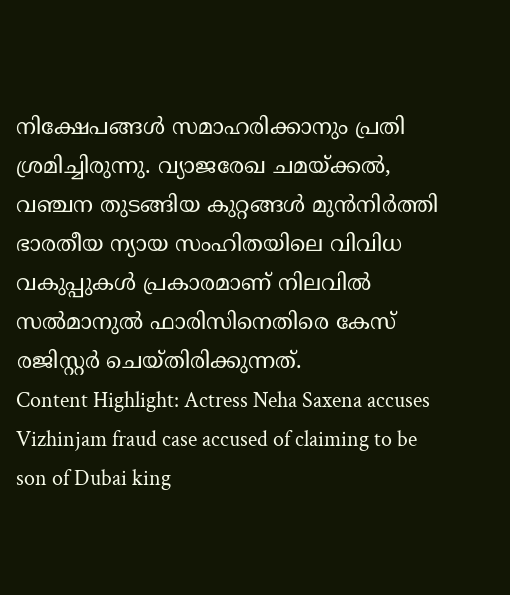നിക്ഷേപങ്ങൾ സമാഹരിക്കാനും പ്രതി ശ്രമിച്ചിരുന്നു. വ്യാജരേഖ ചമയ്ക്കൽ, വഞ്ചന തുടങ്ങിയ കുറ്റങ്ങൾ മുൻനിർത്തി ഭാരതീയ ന്യായ സംഹിതയിലെ വിവിധ വകുപ്പുകൾ പ്രകാരമാണ് നിലവിൽ സൽമാനുൽ ഫാരിസിനെതിരെ കേസ് രജിസ്റ്റർ ചെയ്തിരിക്കുന്നത്.
Content Highlight: Actress Neha Saxena accuses Vizhinjam fraud case accused of claiming to be son of Dubai king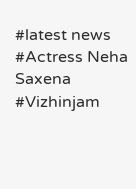#latest news #Actress Neha Saxena #Vizhinjam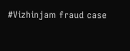#Vizhinjam fraud case